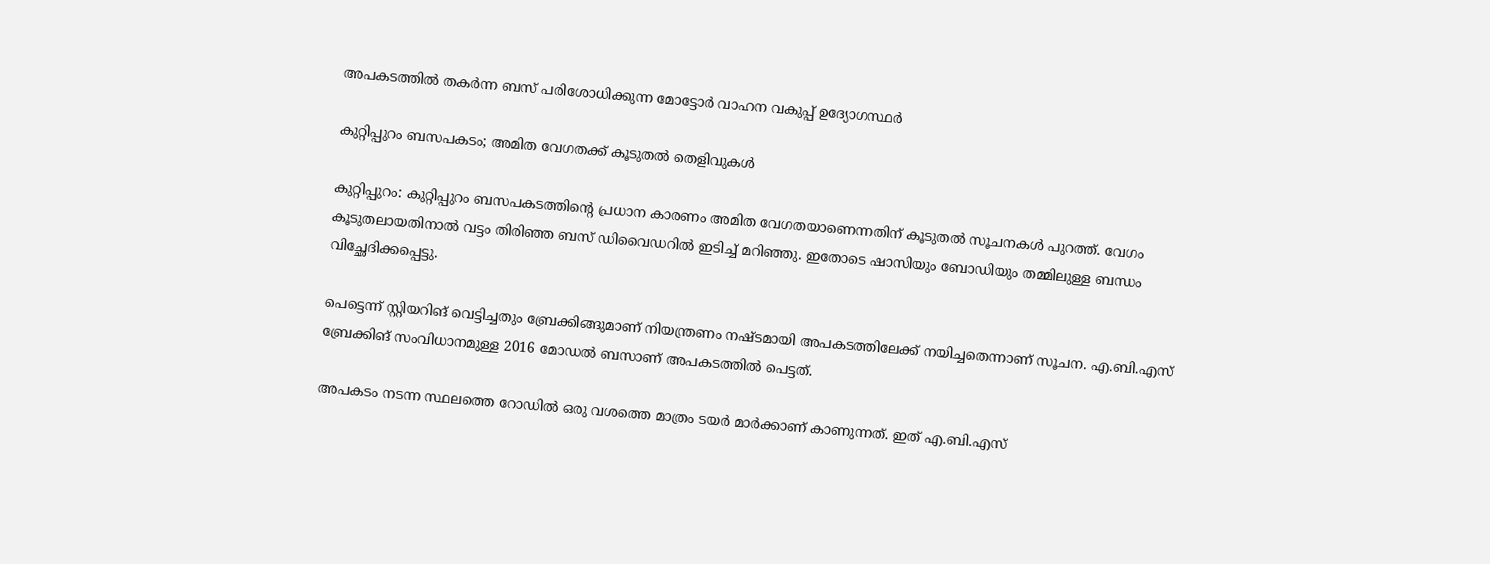അപകടത്തിൽ തകർന്ന ബസ് പരിശോധിക്കുന്ന മോട്ടോർ വാഹന വകുപ്പ് ഉദ്യോഗസ്ഥർ

കുറ്റിപ്പുറം ബസപകടം; അമിത വേഗതക്ക് കൂടുതൽ തെളിവുകൾ

കുറ്റിപ്പുറം: കുറ്റിപ്പുറം ബസപകടത്തിന്റെ പ്രധാന കാരണം അമിത വേഗതയാണെന്നതിന് കൂടുതൽ സൂചനകൾ പുറത്ത്. വേഗം കൂടുതലായതിനാല്‍ വട്ടം തിരിഞ്ഞ ബസ് ഡിവൈഡറില്‍ ഇടിച്ച് മറിഞ്ഞു. ഇതോടെ ഷാസിയും ബോഡിയും തമ്മിലുള്ള ബന്ധം വിച്ഛേദിക്കപ്പെട്ടു.

പെട്ടെന്ന് സ്റ്റിയറിങ് വെട്ടിച്ചതും ബ്രേക്കിങ്ങുമാണ് നിയന്ത്രണം നഷ്ടമായി അപകടത്തിലേക്ക് നയിച്ചതെന്നാണ് സൂചന. എ.ബി.എസ് ബ്രേക്കിങ് സംവിധാനമുള്ള 2016 മോഡല്‍ ബസാണ് അപകടത്തില്‍ പെട്ടത്.

അപകടം നടന്ന സ്ഥലത്തെ റോഡില്‍ ഒരു വശത്തെ മാത്രം ടയര്‍ മാര്‍ക്കാണ് കാണുന്നത്. ഇത് എ.ബി.എസ്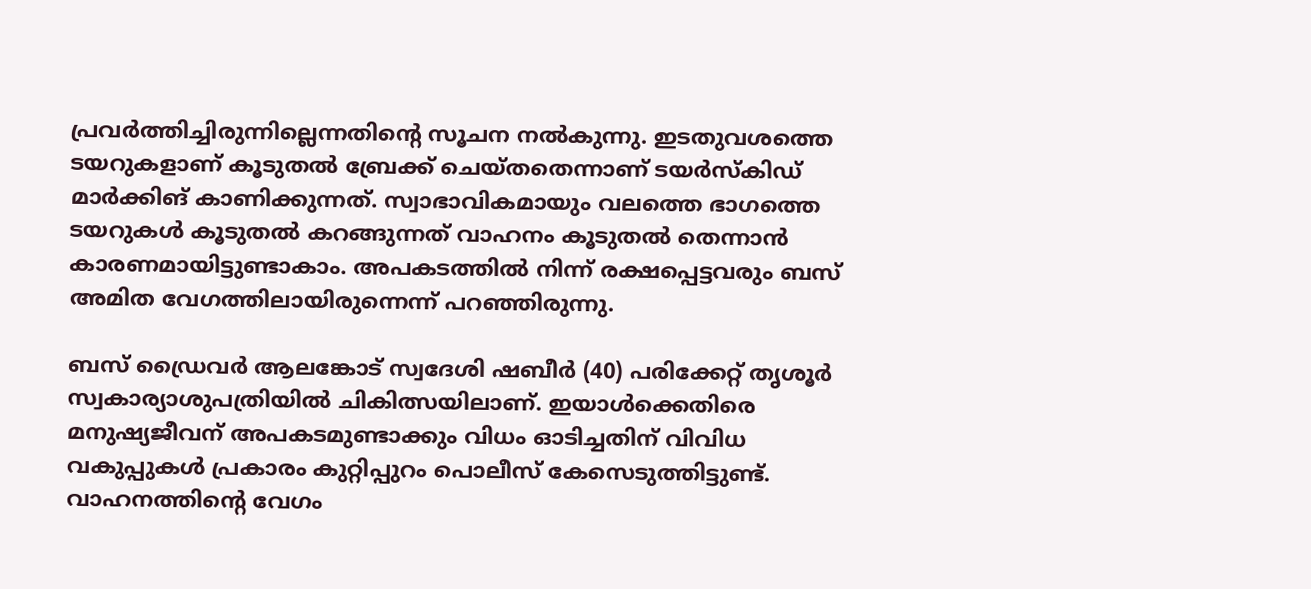പ്രവര്‍ത്തിച്ചിരുന്നില്ലെന്നതിന്റെ സൂചന നല്‍കുന്നു. ഇടതുവശത്തെ ടയറുകളാണ് കൂടുതല്‍ ബ്രേക്ക് ചെയ്തതെന്നാണ് ടയര്‍സ്‌കിഡ് മാര്‍ക്കിങ് കാണിക്കുന്നത്. സ്വാഭാവികമായും വലത്തെ ഭാഗത്തെ ടയറുകള്‍ കൂടുതല്‍ കറങ്ങുന്നത് വാഹനം കൂടുതല്‍ തെന്നാൻ കാരണമായിട്ടുണ്ടാകാം. അപകടത്തില്‍ നിന്ന് രക്ഷപ്പെട്ടവരും ബസ് അമിത വേഗത്തിലായിരുന്നെന്ന് പറഞ്ഞിരുന്നു.

ബസ് ഡ്രൈവർ ആലങ്കോട് സ്വദേശി ഷബീര്‍ (40) പരിക്കേറ്റ് തൃശൂര്‍ സ്വകാര്യാശുപത്രിയില്‍ ചികിത്സയിലാണ്. ഇയാള്‍ക്കെതിരെ മനുഷ്യജീവന് അപകടമുണ്ടാക്കും വിധം ഓടിച്ചതിന് വിവിധ വകുപ്പുകള്‍ പ്രകാരം കുറ്റിപ്പുറം പൊലീസ് കേസെടുത്തിട്ടുണ്ട്. വാഹനത്തിന്റെ വേഗം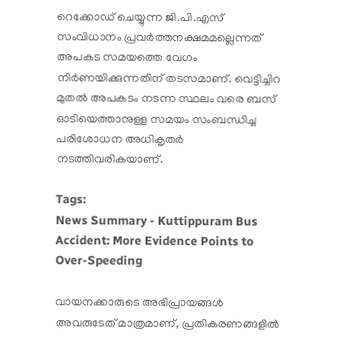റെക്കോഡ് ചെയ്യുന്ന ജി.പി.എസ് സംവിധാനം പ്രവര്‍ത്തനക്ഷമമല്ലെന്നത് അപകട സമയത്തെ വേഗം നിര്‍ണയിക്കുന്നതിന് തടസമാണ്. വെട്ടിച്ചിറ മുതല്‍ അപകടം നടന്ന സ്ഥലം വരെ ബസ് ഓടിയെത്താനുള്ള സമയം സംബന്ധിച്ച പരിശോധന അധികൃതര്‍ നടത്തിവരികയാണ്‌.

Tags:
News Summary - Kuttippuram Bus Accident: More Evidence Points to Over-Speeding

വായനക്കാരുടെ അഭിപ്രായങ്ങള്‍ അവരുടേത് മാത്രമാണ്, പ്രതികരണങ്ങളിൽ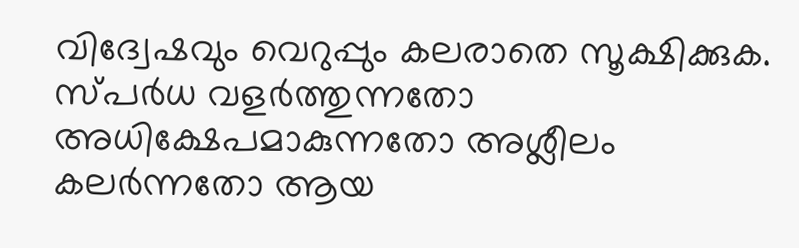വിദ്വേഷവും വെറുപ്പും കലരാതെ സൂക്ഷിക്കുക. സ്പർധ വളർത്തുന്നതോ അധിക്ഷേപമാകുന്നതോ അശ്ലീലം കലർന്നതോ ആയ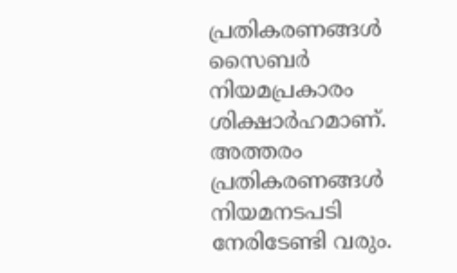പ്രതികരണങ്ങൾ സൈബർ നിയമപ്രകാരം ശിക്ഷാർഹമാണ്. അത്തരം പ്രതികരണങ്ങൾ നിയമനടപടി നേരിടേണ്ടി വരും.